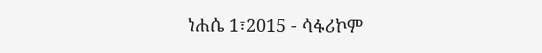ነሐሴ 1፣2015 - ሳፋሪኮም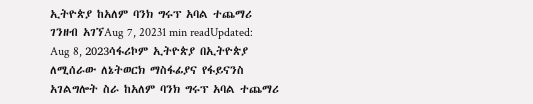ኢትዮጵያ ከአለም ባንክ ግሩፕ አባል ተጨማሪ ገንዘብ አገኘAug 7, 20231 min readUpdated: Aug 8, 2023ሳፋሪኮም ኢትዮጵያ በኢትዮጵያ ለሚሰራው ለኔትወርክ ማስፋፊያና የፋይናንስ አገልግሎት ስራ ከአለም ባንክ ግሩፕ አባል ተጨማሪ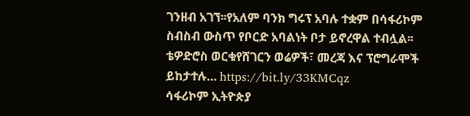ገንዘብ አገኘ፡፡የአለም ባንክ ግሩፕ አባሉ ተቋም በሳፋሪኮም ስብስብ ውስጥ የቦርድ አባልነት ቦታ ይኖረዋል ተብሏል፡፡ቴዎድሮስ ወርቁየሸገርን ወሬዎች፣ መረጃ እና ፕሮግራሞች ይከታተሉ… https://bit.ly/33KMCqz
ሳፋሪኮም ኢትዮጵያ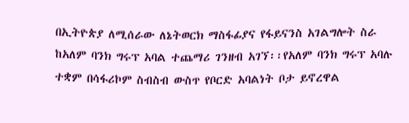በኢትዮጵያ ለሚሰራው ለኔትወርክ ማስፋፊያና የፋይናንስ አገልግሎት ስራ ከአለም ባንክ ግሩፕ አባል ተጨማሪ ገንዘብ አገኘ፡፡የአለም ባንክ ግሩፕ አባሉ ተቋም በሳፋሪኮም ስብስብ ውስጥ የቦርድ አባልነት ቦታ ይኖረዋል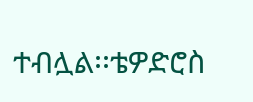ተብሏል፡፡ቴዎድሮስ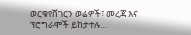ወርቁየሸገርን ወሬዎች፣ መረጃ እና ፕሮግራሞች ይከታተሉ…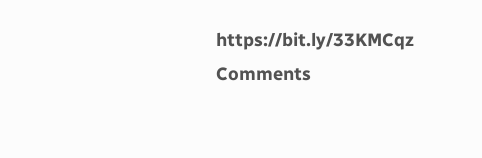https://bit.ly/33KMCqz
Comments